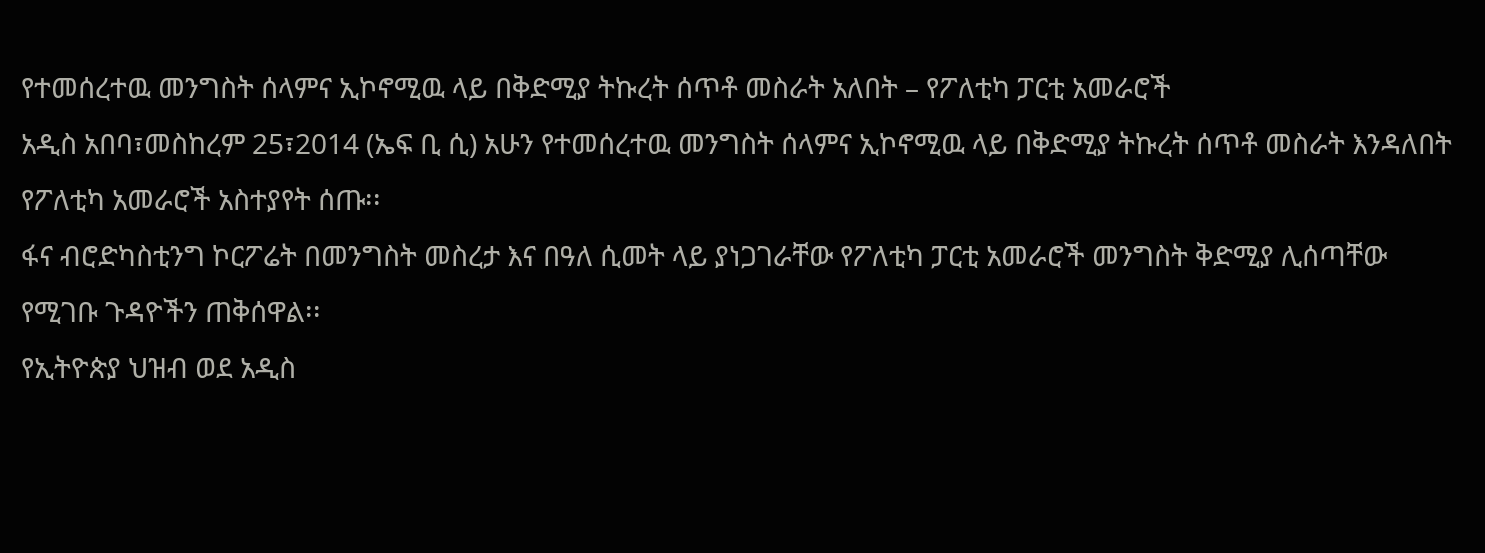የተመሰረተዉ መንግስት ሰላምና ኢኮኖሚዉ ላይ በቅድሚያ ትኩረት ሰጥቶ መስራት አለበት – የፖለቲካ ፓርቲ አመራሮች
አዲስ አበባ፣መስከረም 25፣2014 (ኤፍ ቢ ሲ) አሁን የተመሰረተዉ መንግስት ሰላምና ኢኮኖሚዉ ላይ በቅድሚያ ትኩረት ሰጥቶ መስራት እንዳለበት የፖለቲካ አመራሮች አስተያየት ሰጡ፡፡
ፋና ብሮድካስቲንግ ኮርፖሬት በመንግስት መስረታ እና በዓለ ሲመት ላይ ያነጋገራቸው የፖለቲካ ፓርቲ አመራሮች መንግስት ቅድሚያ ሊሰጣቸው የሚገቡ ጉዳዮችን ጠቅሰዋል፡፡
የኢትዮጵያ ህዝብ ወደ አዲስ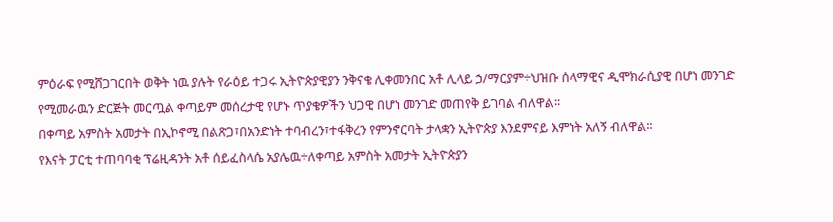ምዕራፍ የሚሸጋገርበት ወቅት ነዉ ያሉት የራዕይ ተጋሩ ኢትዮጵያዊያን ንቅናቄ ሊቀመንበር አቶ ሊላይ ኃ/ማርያም÷ህዝቡ ሰላማዊና ዲሞክራሲያዊ በሆነ መንገድ የሚመራዉን ድርጅት መርጧል ቀጣይም መሰረታዊ የሆኑ ጥያቄዎችን ህጋዊ በሆነ መንገድ መጠየቅ ይገባል ብለዋል፡፡
በቀጣይ አምስት አመታት በኢኮኖሚ በልጽጋ፣በአንድነት ተባብረን፣ተፋቅረን የምንኖርባት ታላቋን ኢትዮጵያ እንደምናይ እምነት አለኝ ብለዋል፡፡
የእናት ፓርቲ ተጠባባቂ ፕሬዚዳንት አቶ ሰይፈስላሴ አያሌዉ÷ለቀጣይ አምስት አመታት ኢትዮጵያን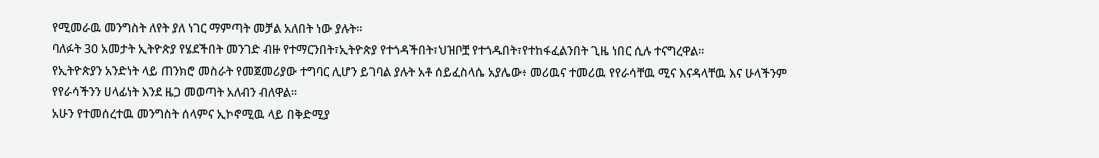የሚመራዉ መንግስት ለየት ያለ ነገር ማምጣት መቻል አለበት ነው ያሉት፡፡
ባለፉት 30 አመታት ኢትዮጵያ የሄደችበት መንገድ ብዙ የተማርንበት፣ኢትዮጵያ የተጎዳችበት፣ህዝቦቿ የተጎዱበት፣የተከፋፈልንበት ጊዜ ነበር ሲሉ ተናግረዋል፡፡
የኢትዮጵያን አንድነት ላይ ጠንክሮ መስራት የመጀመሪያው ተግባር ሊሆን ይገባል ያሉት አቶ ሰይፈስላሴ አያሌው፥ መሪዉና ተመሪዉ የየራሳቸዉ ሚና እናዳላቸዉ እና ሁላችንም የየራሳችንን ሀላፊነት እንደ ዜጋ መወጣት አለብን ብለዋል፡፡
አሁን የተመሰረተዉ መንግስት ሰላምና ኢኮኖሚዉ ላይ በቅድሚያ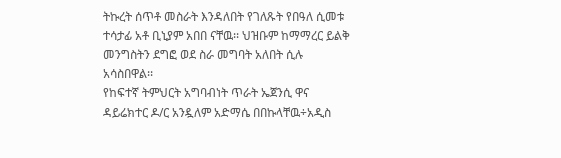ትኩረት ሰጥቶ መስራት እንዳለበት የገለጹት የበዓለ ሲመቱ ተሳታፊ አቶ ቢኒያም አበበ ናቸዉ፡፡ ህዝቡም ከማማረር ይልቅ መንግስትን ደግፎ ወደ ስራ መግባት አለበት ሲሉ አሳስበዋል፡፡
የከፍተኛ ትምህርት አግባብነት ጥራት ኤጀንሲ ዋና ዳይሬክተር ዶ/ር አንዷለም አድማሴ በበኩላቸዉ÷አዲስ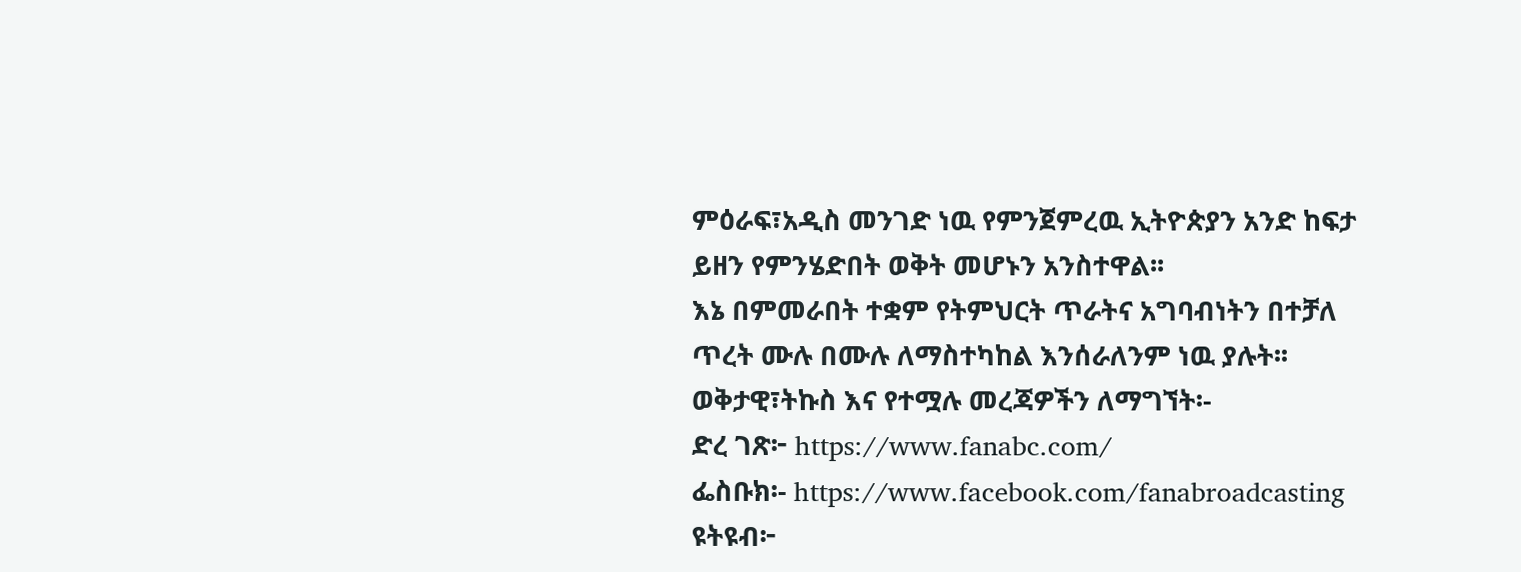ምዕራፍ፣አዲስ መንገድ ነዉ የምንጀምረዉ ኢትዮጵያን አንድ ከፍታ ይዘን የምንሄድበት ወቅት መሆኑን አንስተዋል፡፡
እኔ በምመራበት ተቋም የትምህርት ጥራትና አግባብነትን በተቻለ ጥረት ሙሉ በሙሉ ለማስተካከል እንሰራለንም ነዉ ያሉት፡፡
ወቅታዊ፣ትኩስ እና የተሟሉ መረጃዎችን ለማግኘት፡-
ድረ ገጽ፦ https://www.fanabc.com/
ፌስቡክ፡- https://www.facebook.com/fanabroadcasting
ዩትዩብ፦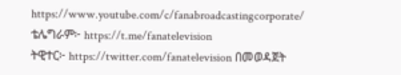https://www.youtube.com/c/fanabroadcastingcorporate/
ቴሌግራም፦ https://t.me/fanatelevision
ትዊተር፦ https://twitter.com/fanatelevision በመወዳጀት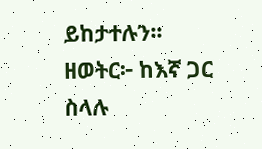ይከታተሉን፡፡
ዘወትር፦ ከእኛ ጋር ስላሉ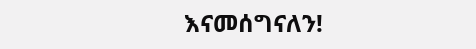እናመሰግናለን!